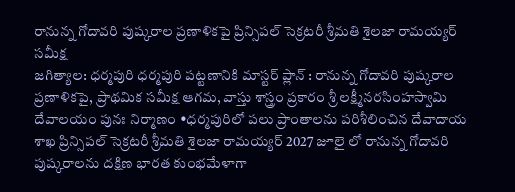రానున్న గోదావరి పుష్కరాల ప్రణాళికపై ప్రిన్సిపల్ సెక్రటరీ శ్రీమతి శైలజా రామయ్యర్ సమీక్ష
జగిత్యాల: ధర్మపురి ధర్మపురి పట్టణానికి మాస్టర్ ప్లాన్ : రానున్న గోదావరి పుష్కరాల ప్రణాళికపై, ప్రాథమిక సమీక్ష ఆగమ, వాస్తు శాస్త్రం ప్రకారం శ్రీ లక్ష్మీనరసింహస్వామి దేవాలయం పునః నిర్మాణం •ధర్మపురిలో పలు ప్రాంతాలను పరిశీలించిన దేవాదాయ శాఖ ప్రిన్సిపల్ సెక్రటరీ శ్రీమతి శైలజా రామయ్యర్ 2027 జూలై లో రానున్న గోదావరి పుష్కరాలను దక్షిణ భారత కుంభమేళాగా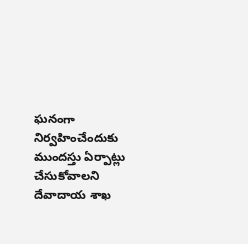ఘనంగా నిర్వహించేందుకు ముందస్తు ఏర్పాట్లు చేసుకోవాలని దేవాదాయ శాఖ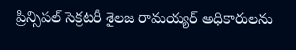ప్రిన్సిపల్ సెక్రటరీ శైలజ రామయ్యర్ అధికారులను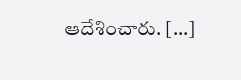ఆదేశించారు. […]